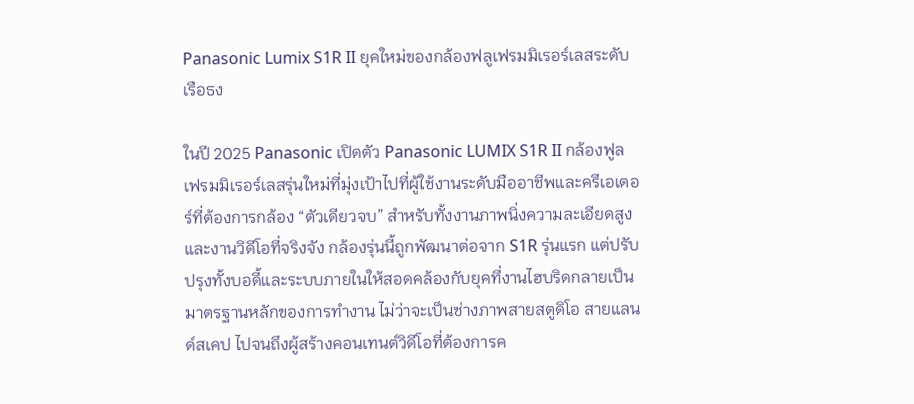Panasonic Lumix S1R II ยุคใหม่ของกล้องฟลูเฟรมมิเรอร์เลสระดับเรือธง

ในปี 2025 Panasonic เปิดตัว Panasonic LUMIX S1R II กล้องฟูลเฟรมมิเรอร์เลสรุ่นใหม่ที่มุ่งเป้าไปที่ผู้ใช้งานระดับมืออาชีพและครีเอเตอร์ที่ต้องการกล้อง “ตัวเดียวจบ” สำหรับทั้งงานภาพนิ่งความละเอียดสูงและงานวิดีโอที่จริงจัง กล้องรุ่นนี้ถูกพัฒนาต่อจาก S1R รุ่นแรก แต่ปรับปรุงทั้งบอดี้และระบบภายในให้สอดคล้องกับยุคที่งานไฮบริดกลายเป็นมาตรฐานหลักของการทำงาน ไม่ว่าจะเป็นช่างภาพสายสตูดิโอ สายแลนด์สเคป ไปจนถึงผู้สร้างคอนเทนต์วิดีโอที่ต้องการค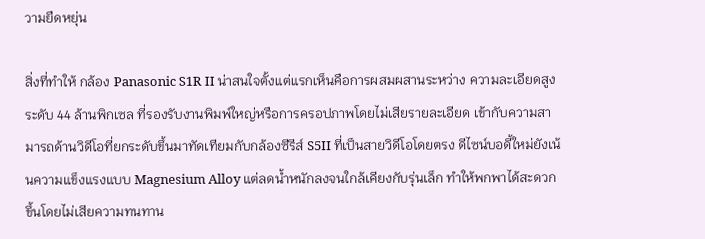วามยืดหยุ่น

สิ่งที่ทำให้ กล้อง Panasonic S1R II น่าสนใจตั้งแต่แรกเห็นคือการผสมผสานระหว่าง ความละเอียดสูงระดับ 44 ล้านพิกเซล ที่รองรับงานพิมพ์ใหญ่หรือการครอปภาพโดยไม่เสียรายละเอียด เข้ากับความสามารถด้านวิดีโอที่ยกระดับขึ้นมาทัดเทียมกับกล้องซีรีส์ S5II ที่เป็นสายวิดีโอโดยตรง ดีไซน์บอดี้ใหม่ยังเน้นความแข็งแรงแบบ Magnesium Alloy แต่ลดน้ำหนักลงจนใกล้เคียงกับรุ่นเล็ก ทำให้พกพาได้สะดวกขึ้นโดยไม่เสียความทนทาน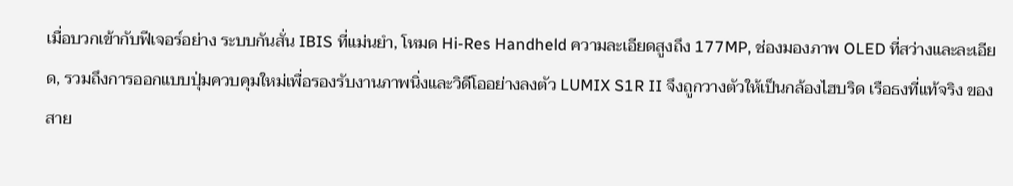เมื่อบวกเข้ากับฟีเจอร์อย่าง ระบบกันสั่น IBIS ที่แม่นยำ, โหมด Hi-Res Handheld ความละเอียดสูงถึง 177MP, ช่องมองภาพ OLED ที่สว่างและละเอียด, รวมถึงการออกแบบปุ่มควบคุมใหม่เพื่อรองรับงานภาพนิ่งและวิดีโออย่างลงตัว LUMIX S1R II จึงถูกวางตัวให้เป็นกล้องไฮบริด เรือธงที่แท้จริง ของสาย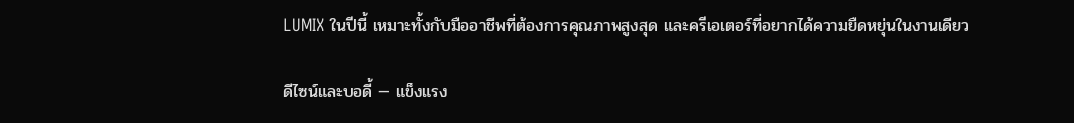LUMIX ในปีนี้ เหมาะทั้งกับมืออาชีพที่ต้องการคุณภาพสูงสุด และครีเอเตอร์ที่อยากได้ความยืดหยุ่นในงานเดียว

ดีไซน์และบอดี้ — แข็งแรง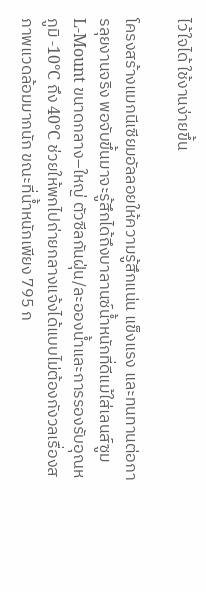ไว้ใจได้ ใช้งานง่ายขึ้น

โครงสร้างแมกนีเซียมอัลลอยให้ความรู้สึกแน่น แข็งแรง และทนทานต่อการลุยงานจริง พอจับขึ้นมาจะรู้สึกได้ถึงบาลานซ์น้ำหนักที่ดีแม้ใส่เลนส์ซูม L‑Mount ขนาดกลาง–ใหญ่ ตัวซีลกันฝุ่น/ละอองน้ำและการรองรับอุณหภูมิ -10°C ถึง 40°C ช่วยให้พกไปถ่ายกลางแจ้งได้แบบไม่ต้องกังวลเรื่องสภาพแวดล้อมมากนัก ขณะที่น้ำหนักเพียง 795 ก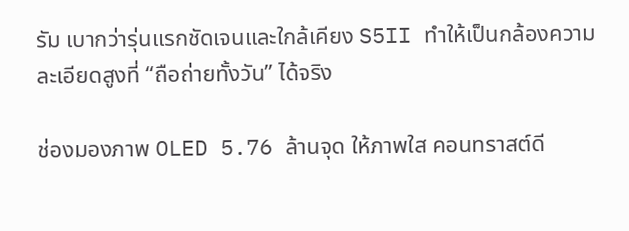รัม เบากว่ารุ่นแรกชัดเจนและใกล้เคียง S5II ทำให้เป็นกล้องความละเอียดสูงที่ “ถือถ่ายทั้งวัน” ได้จริง

ช่องมองภาพ OLED 5.76 ล้านจุด ให้ภาพใส คอนทราสต์ดี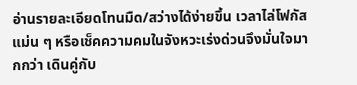อ่านรายละเอียดโทนมืด/สว่างได้ง่ายขึ้น เวลาไล่โฟกัสแม่น ๆ หรือเช็คความคมในจังหวะเร่งด่วนจึงมั่นใจมากกว่า เดินคู่กับ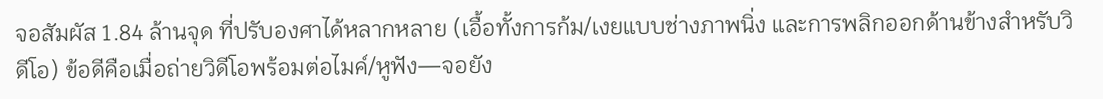จอสัมผัส 1.84 ล้านจุด ที่ปรับองศาได้หลากหลาย (เอื้อทั้งการก้ม/เงยแบบช่างภาพนิ่ง และการพลิกออกด้านข้างสำหรับวิดีโอ) ข้อดีคือเมื่อถ่ายวิดีโอพร้อมต่อไมค์/หูฟัง—จอยัง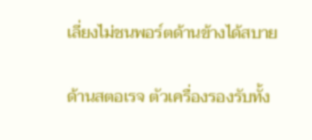เลี่ยงไม่ชนพอร์ตด้านข้างได้สบาย

ด้านสตอเรจ ตัวเครื่องรองรับทั้ง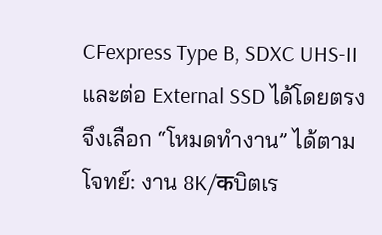CFexpress Type B, SDXC UHS‑II และต่อ External SSD ได้โดยตรง จึงเลือก “โหมดทำงาน” ได้ตามโจทย์: งาน 8K/कบิตเร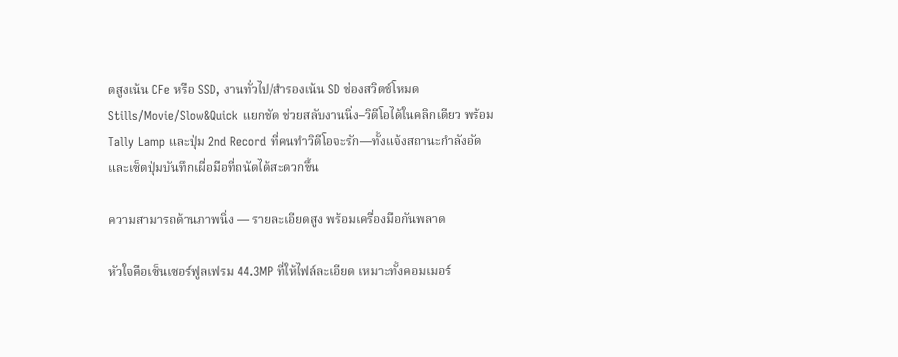ตสูงเน้น CFe หรือ SSD, งานทั่วไป/สำรองเน้น SD ช่องสวิตช์โหมด Stills/Movie/Slow&Quick แยกชัด ช่วยสลับงานนิ่ง–วิดีโอได้ในคลิกเดียว พร้อม Tally Lamp และปุ่ม 2nd Record ที่คนทำวิดีโอจะรัก—ทั้งแจ้งสถานะกำลังอัดและเซ็ตปุ่มบันทึกเผื่อมือที่ถนัดได้สะดวกขึ้น

ความสามารถด้านภาพนิ่ง — รายละเอียดสูง พร้อมเครื่องมือกันพลาด

หัวใจคือเซ็นเซอร์ฟูลเฟรม 44.3MP ที่ให้ไฟล์ละเอียด เหมาะทั้งคอมเมอร์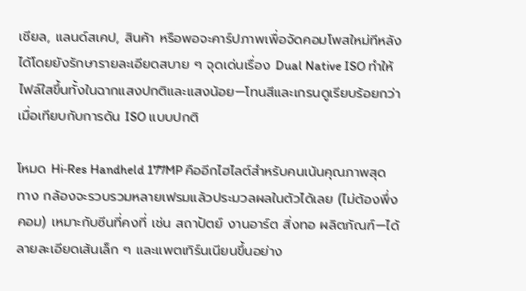เชียล, แลนด์สเคป, สินค้า หรือพอจะคาร์ปภาพเพื่อจัดคอมโพสใหม่ทีหลังได้โดยยังรักษารายละเอียดสบาย ๆ จุดเด่นเรื่อง Dual Native ISO ทำให้ไฟล์ใสขึ้นทั้งในฉากแสงปกติและแสงน้อย—โทนสีและเกรนดูเรียบร้อยกว่าเมื่อเทียบกับการดัน ISO แบบปกติ

โหมด Hi‑Res Handheld 177MP คืออีกไฮไลต์สำหรับคนเน้นคุณภาพสุดทาง กล้องจะรวบรวมหลายเฟรมแล้วประมวลผลในตัวได้เลย (ไม่ต้องพึ่งคอม) เหมาะกับซีนที่คงที่ เช่น สถาปัตย์ งานอาร์ต สิ่งทอ ผลิตภัณฑ์—ได้ลายละเอียดเส้นเล็ก ๆ และแพตเทิร์นเนียนขึ้นอย่าง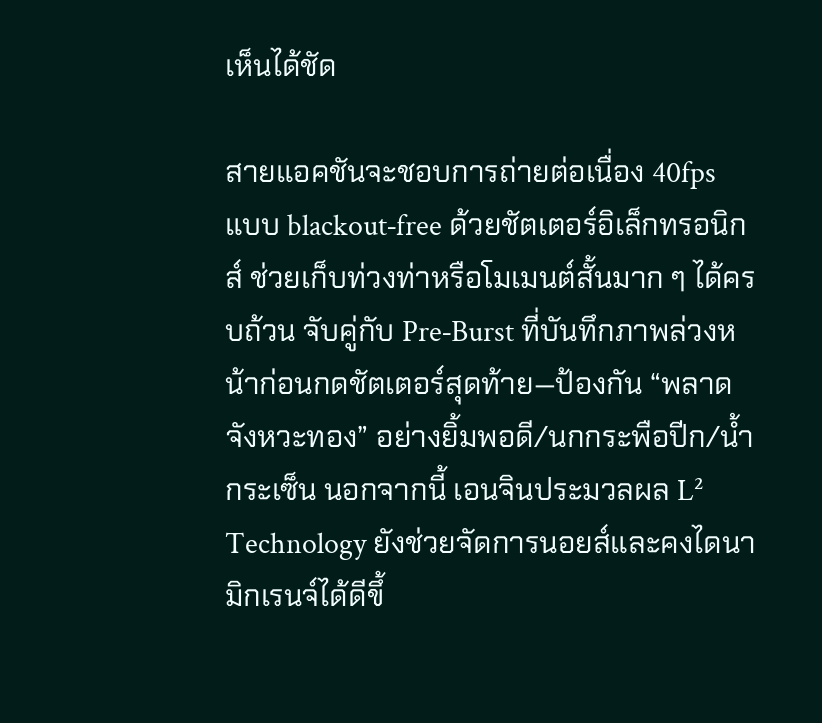เห็นได้ชัด

สายแอคชันจะชอบการถ่ายต่อเนื่อง 40fps แบบ blackout‑free ด้วยชัตเตอร์อิเล็กทรอนิกส์ ช่วยเก็บท่วงท่าหรือโมเมนต์สั้นมาก ๆ ได้ครบถ้วน จับคู่กับ Pre‑Burst ที่บันทึกภาพล่วงหน้าก่อนกดชัตเตอร์สุดท้าย—ป้องกัน “พลาดจังหวะทอง” อย่างยิ้มพอดี/นกกระพือปีก/น้ำกระเซ็น นอกจากนี้ เอนจินประมวลผล L² Technology ยังช่วยจัดการนอยส์และคงไดนามิกเรนจ์ได้ดีขึ้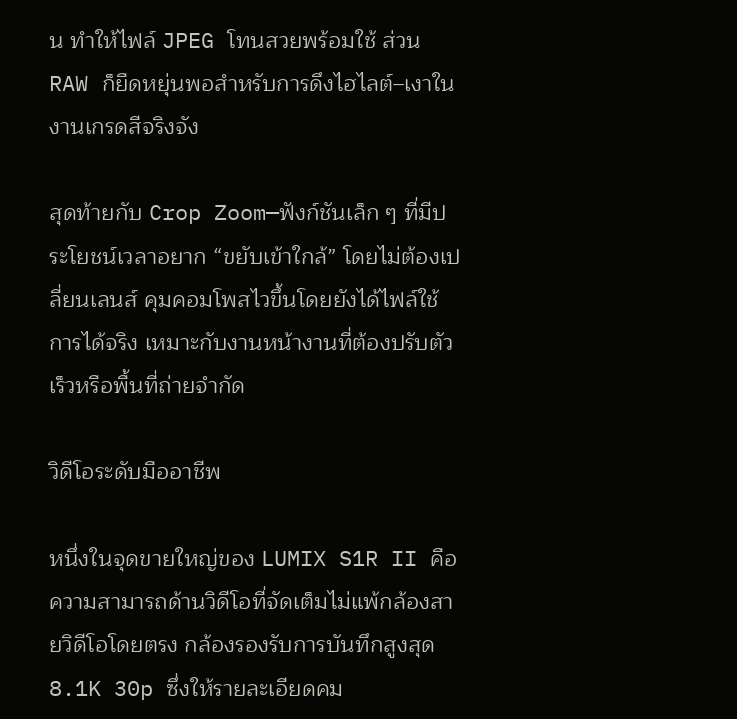น ทำให้ไฟล์ JPEG โทนสวยพร้อมใช้ ส่วน RAW ก็ยืดหยุ่นพอสำหรับการดึงไฮไลต์–เงาในงานเกรดสีจริงจัง

สุดท้ายกับ Crop Zoom—ฟังก์ชันเล็ก ๆ ที่มีประโยชน์เวลาอยาก “ขยับเข้าใกล้” โดยไม่ต้องเปลี่ยนเลนส์ คุมคอมโพสไวขึ้นโดยยังได้ไฟล์ใช้การได้จริง เหมาะกับงานหน้างานที่ต้องปรับตัวเร็วหรือพื้นที่ถ่ายจำกัด

วิดีโอระดับมืออาชีพ

หนึ่งในจุดขายใหญ่ของ LUMIX S1R II คือความสามารถด้านวิดีโอที่จัดเต็มไม่แพ้กล้องสายวิดีโอโดยตรง กล้องรองรับการบันทึกสูงสุด 8.1K 30p ซึ่งให้รายละเอียดคม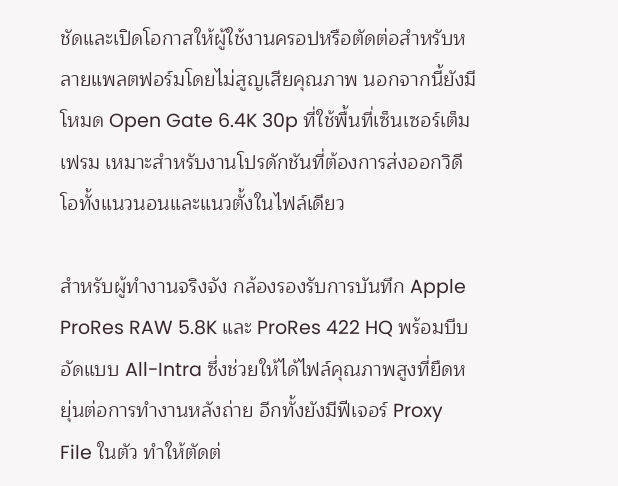ชัดและเปิดโอกาสให้ผู้ใช้งานครอปหรือตัดต่อสำหรับหลายแพลตฟอร์มโดยไม่สูญเสียคุณภาพ นอกจากนี้ยังมีโหมด Open Gate 6.4K 30p ที่ใช้พื้นที่เซ็นเซอร์เต็มเฟรม เหมาะสำหรับงานโปรดักชันที่ต้องการส่งออกวิดีโอทั้งแนวนอนและแนวตั้งในไฟล์เดียว

สำหรับผู้ทำงานจริงจัง กล้องรองรับการบันทึก Apple ProRes RAW 5.8K และ ProRes 422 HQ พร้อมบีบอัดแบบ All-Intra ซึ่งช่วยให้ได้ไฟล์คุณภาพสูงที่ยืดหยุ่นต่อการทำงานหลังถ่าย อีกทั้งยังมีฟีเจอร์ Proxy File ในตัว ทำให้ตัดต่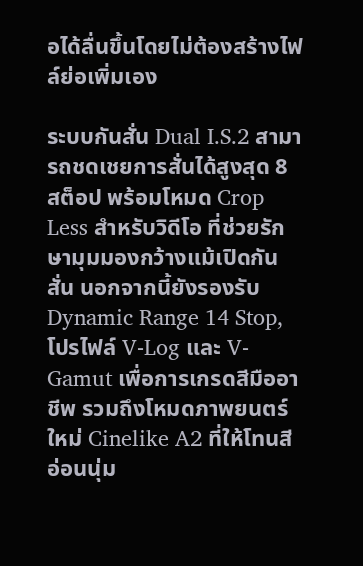อได้ลื่นขึ้นโดยไม่ต้องสร้างไฟล์ย่อเพิ่มเอง

ระบบกันสั่น Dual I.S.2 สามารถชดเชยการสั่นได้สูงสุด 8 สต็อป พร้อมโหมด Crop Less สำหรับวิดีโอ ที่ช่วยรักษามุมมองกว้างแม้เปิดกันสั่น นอกจากนี้ยังรองรับ Dynamic Range 14 Stop, โปรไฟล์ V-Log และ V-Gamut เพื่อการเกรดสีมืออาชีพ รวมถึงโหมดภาพยนตร์ใหม่ Cinelike A2 ที่ให้โทนสีอ่อนนุ่ม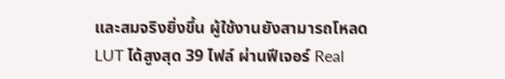และสมจริงยิ่งขึ้น ผู้ใช้งานยังสามารถโหลด LUT ได้สูงสุด 39 ไฟล์ ผ่านฟีเจอร์ Real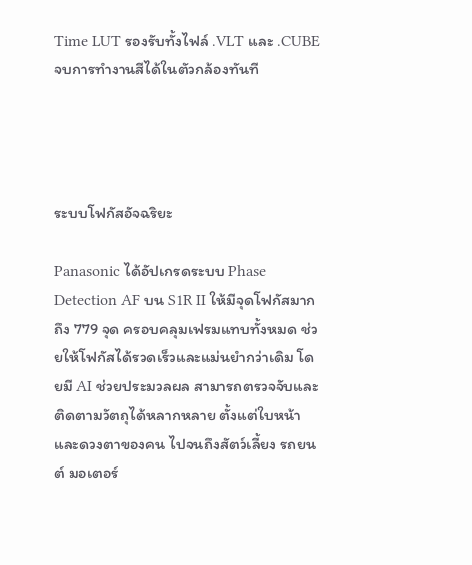Time LUT รองรับทั้งไฟล์ .VLT และ .CUBE จบการทำงานสีได้ในตัวกล้องทันที




ระบบโฟกัสอัจฉริยะ

Panasonic ได้อัปเกรดระบบ Phase Detection AF บน S1R II ให้มีจุดโฟกัสมากถึง 779 จุด ครอบคลุมเฟรมแทบทั้งหมด ช่วยให้โฟกัสได้รวดเร็วและแม่นยำกว่าเดิม โดยมี AI ช่วยประมวลผล สามารถตรวจจับและติดตามวัตถุได้หลากหลาย ตั้งแต่ใบหน้าและดวงตาของคน ไปจนถึงสัตว์เลี้ยง รถยนต์ มอเตอร์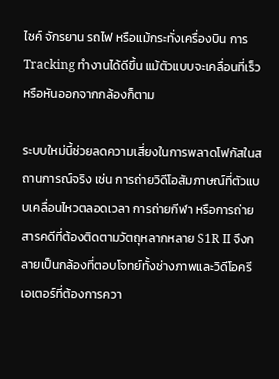ไซค์ จักรยาน รถไฟ หรือแม้กระทั่งเครื่องบิน การ Tracking ทำงานได้ดีขึ้น แม้ตัวแบบจะเคลื่อนที่เร็วหรือหันออกจากกล้องก็ตาม

ระบบใหม่นี้ช่วยลดความเสี่ยงในการพลาดโฟกัสในสถานการณ์จริง เช่น การถ่ายวิดีโอสัมภาษณ์ที่ตัวแบบเคลื่อนไหวตลอดเวลา การถ่ายกีฬา หรือการถ่ายสารคดีที่ต้องติดตามวัตถุหลากหลาย S1R II จึงกลายเป็นกล้องที่ตอบโจทย์ทั้งช่างภาพและวิดีโอครีเอเตอร์ที่ต้องการควา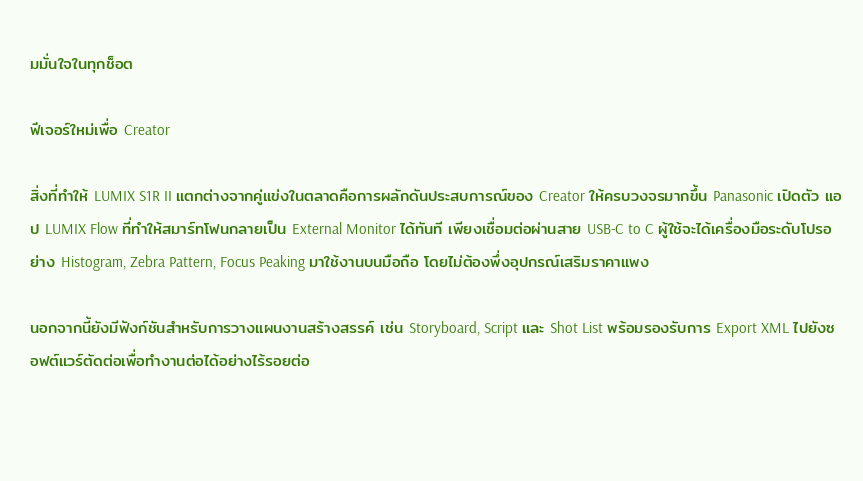มมั่นใจในทุกช็อต

ฟีเจอร์ใหม่เพื่อ Creator

สิ่งที่ทำให้ LUMIX S1R II แตกต่างจากคู่แข่งในตลาดคือการผลักดันประสบการณ์ของ Creator ให้ครบวงจรมากขึ้น Panasonic เปิดตัว แอป LUMIX Flow ที่ทำให้สมาร์ทโฟนกลายเป็น External Monitor ได้ทันที เพียงเชื่อมต่อผ่านสาย USB-C to C ผู้ใช้จะได้เครื่องมือระดับโปรอย่าง Histogram, Zebra Pattern, Focus Peaking มาใช้งานบนมือถือ โดยไม่ต้องพึ่งอุปกรณ์เสริมราคาแพง

นอกจากนี้ยังมีฟังก์ชันสำหรับการวางแผนงานสร้างสรรค์ เช่น Storyboard, Script และ Shot List พร้อมรองรับการ Export XML ไปยังซอฟต์แวร์ตัดต่อเพื่อทำงานต่อได้อย่างไร้รอยต่อ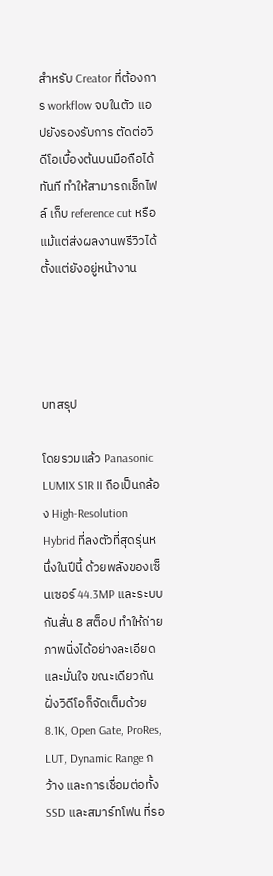สำหรับ Creator ที่ต้องการ workflow จบในตัว แอปยังรองรับการ ตัดต่อวิดีโอเบื้องต้นบนมือถือได้ทันที ทำให้สามารถเช็กไฟล์ เก็บ reference cut หรือแม้แต่ส่งผลงานพรีวิวได้ตั้งแต่ยังอยู่หน้างาน




บทสรุป

โดยรวมแล้ว Panasonic LUMIX S1R II ถือเป็นกล้อง High-Resolution Hybrid ที่ลงตัวที่สุดรุ่นหนึ่งในปีนี้ ด้วยพลังของเซ็นเซอร์ 44.3MP และระบบกันสั่น 8 สต็อป ทำให้ถ่ายภาพนิ่งได้อย่างละเอียดและมั่นใจ ขณะเดียวกันฝั่งวิดีโอก็จัดเต็มด้วย 8.1K, Open Gate, ProRes, LUT, Dynamic Range กว้าง และการเชื่อมต่อทั้ง SSD และสมาร์ทโฟน ที่รอ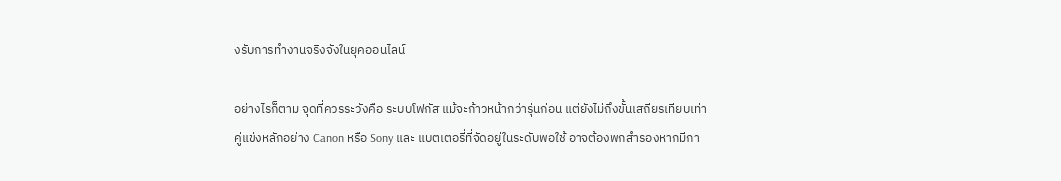งรับการทำงานจริงจังในยุคออนไลน์

อย่างไรก็ตาม จุดที่ควรระวังคือ ระบบโฟกัส แม้จะก้าวหน้ากว่ารุ่นก่อน แต่ยังไม่ถึงขั้นเสถียรเทียบเท่าคู่แข่งหลักอย่าง Canon หรือ Sony และ แบตเตอรี่ที่จัดอยู่ในระดับพอใช้ อาจต้องพกสำรองหากมีกา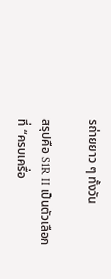รถ่ายยาว ๆ ทั้งวัน

สรุปคือ S1R II เป็นตัวเลือกที่ “ครบเครื่อ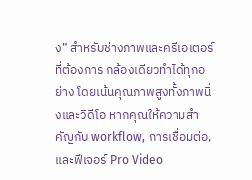ง” สำหรับช่างภาพและครีเอเตอร์ที่ต้องการ กล้องเดียวทำได้ทุกอย่าง โดยเน้นคุณภาพสูงทั้งภาพนิ่งและวิดีโอ หากคุณให้ความสำคัญกับ workflow, การเชื่อมต่อ, และฟีเจอร์ Pro Video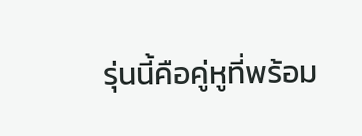รุ่นนี้คือคู่หูที่พร้อม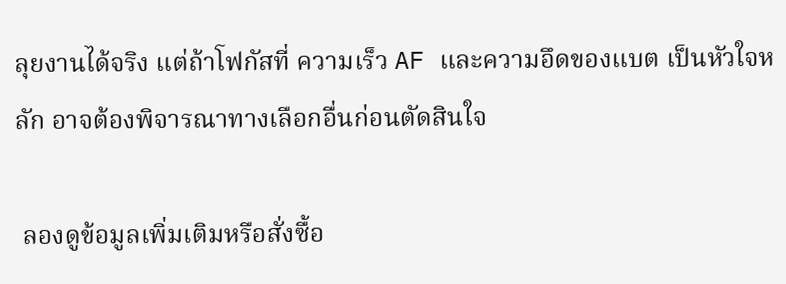ลุยงานได้จริง แต่ถ้าโฟกัสที่ ความเร็ว AF และความอึดของแบต เป็นหัวใจหลัก อาจต้องพิจารณาทางเลือกอื่นก่อนตัดสินใจ

 ลองดูข้อมูลเพิ่มเติมหรือสั่งซื้อ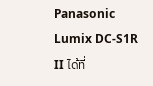Panasonic Lumix DC-S1R II ได้ที่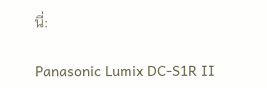นี่:

Panasonic Lumix DC-S1R II